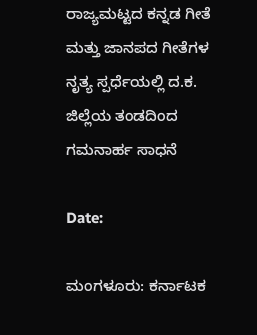ರಾಜ್ಯಮಟ್ಟದ ಕನ್ನಡ ಗೀತೆ ಮತ್ತು ಜಾನಪದ ಗೀತೆಗಳ ನೃತ್ಯ ಸ್ಪರ್ಧೆಯಲ್ಲಿ ದ.ಕ. ಜಿಲ್ಲೆಯ ತಂಡದಿಂದ ಗಮನಾರ್ಹ ಸಾಧನೆ

Date:

ಮಂಗಳೂರು: ಕರ್ನಾಟಕ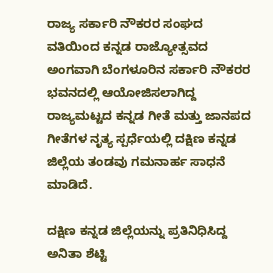ರಾಜ್ಯ ಸರ್ಕಾರಿ ನೌಕರರ ಸಂಘದ ವತಿಯಿಂದ ಕನ್ನಡ ರಾಜ್ಯೋತ್ಸವದ ಅಂಗವಾಗಿ ಬೆಂಗಳೂರಿನ ಸರ್ಕಾರಿ ನೌಕರರ ಭವನದಲ್ಲಿ ಆಯೋಜಿಸಲಾಗಿದ್ದ ರಾಜ್ಯಮಟ್ಟದ ಕನ್ನಡ ಗೀತೆ ಮತ್ತು ಜಾನಪದ ಗೀತೆಗಳ ನೃತ್ಯ ಸ್ಪರ್ಧೆಯಲ್ಲಿ ದಕ್ಷಿಣ ಕನ್ನಡ ಜಿಲ್ಲೆಯ ತಂಡವು ಗಮನಾರ್ಹ ಸಾಧನೆ ಮಾಡಿದೆ.

ದಕ್ಷಿಣ ಕನ್ನಡ ಜಿಲ್ಲೆಯನ್ನು ಪ್ರತಿನಿಧಿಸಿದ್ದ ಅನಿತಾ ಶೆಟ್ಟಿ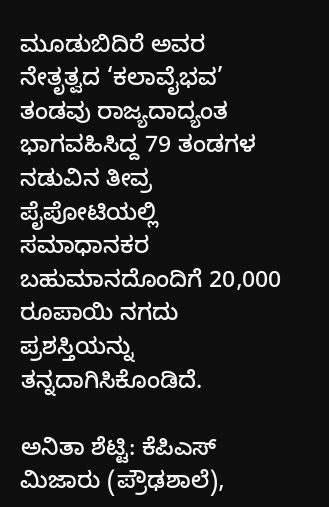ಮೂಡುಬಿದಿರೆ ಅವರ ನೇತೃತ್ವದ ‘ಕಲಾವೈಭವ’ ತಂಡವು ರಾಜ್ಯದಾದ್ಯಂತ ಭಾಗವಹಿಸಿದ್ದ 79 ತಂಡಗಳ ನಡುವಿನ ತೀವ್ರ ಪೈಪೋಟಿಯಲ್ಲಿ ಸಮಾಧಾನಕರ ಬಹುಮಾನದೊಂದಿಗೆ 20,000 ರೂಪಾಯಿ ನಗದು ಪ್ರಶಸ್ತಿಯನ್ನು ತನ್ನದಾಗಿಸಿಕೊಂಡಿದೆ.

ಅನಿತಾ ಶೆಟ್ಟಿ: ಕೆಪಿಎಸ್ ಮಿಜಾರು (ಪ್ರೌಢಶಾಲೆ),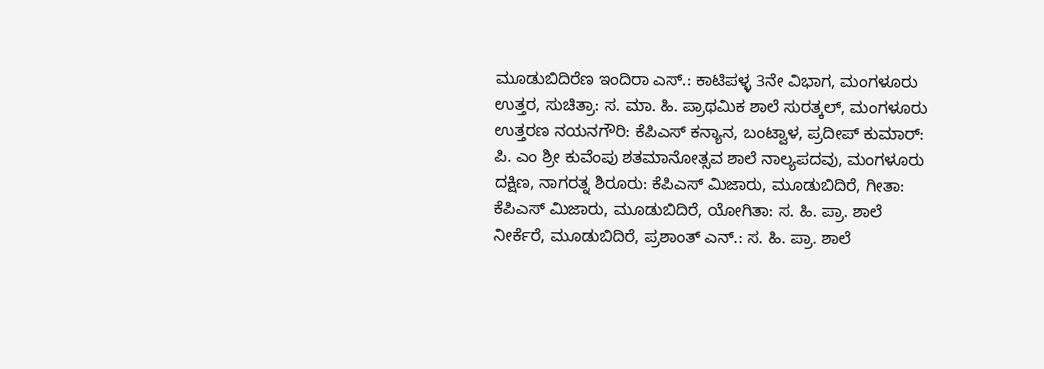ಮೂಡುಬಿದಿರೆಣ ಇಂದಿರಾ ಎಸ್.: ಕಾಟಿಪಳ್ಳ 3ನೇ ವಿಭಾಗ, ಮಂಗಳೂರು ಉತ್ತರ, ಸುಚಿತ್ರಾ: ಸ. ಮಾ. ಹಿ. ಪ್ರಾಥಮಿಕ ಶಾಲೆ ಸುರತ್ಕಲ್, ಮಂಗಳೂರು ಉತ್ತರಣ ನಯನಗೌರಿ: ಕೆಪಿಎಸ್ ಕನ್ಯಾನ, ಬಂಟ್ವಾಳ, ಪ್ರದೀಪ್ ಕುಮಾರ್: ಪಿ. ಎಂ ಶ್ರೀ ಕುವೆಂಪು ಶತಮಾನೋತ್ಸವ ಶಾಲೆ ನಾಲ್ಯಪದವು, ಮಂಗಳೂರು ದಕ್ಷಿಣ, ನಾಗರತ್ನ ಶಿರೂರು: ಕೆಪಿಎಸ್ ಮಿಜಾರು, ಮೂಡುಬಿದಿರೆ, ಗೀತಾ: ಕೆಪಿಎಸ್ ಮಿಜಾರು, ಮೂಡುಬಿದಿರೆ, ಯೋಗಿತಾ: ಸ. ಹಿ. ಪ್ರಾ. ಶಾಲೆ ನೀರ್ಕೆರೆ, ಮೂಡುಬಿದಿರೆ, ಪ್ರಶಾಂತ್ ಎನ್.: ಸ. ಹಿ. ಪ್ರಾ. ಶಾಲೆ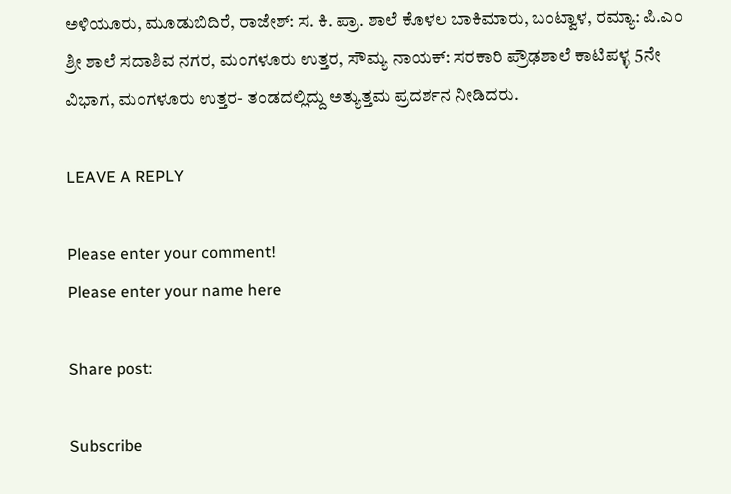ಅಳಿಯೂರು, ಮೂಡುಬಿದಿರೆ, ರಾಜೇಶ್: ಸ. ಕಿ. ಪ್ರಾ. ಶಾಲೆ ಕೊಳಲ ಬಾಕಿಮಾರು, ಬಂಟ್ವಾಳ, ರಮ್ಯಾ: ಪಿ.ಎಂ ಶ್ರೀ ಶಾಲೆ ಸದಾಶಿವ ನಗರ, ಮಂಗಳೂರು ಉತ್ತರ, ಸೌಮ್ಯ ನಾಯಕ್: ಸರಕಾರಿ ಪ್ರೌಢಶಾಲೆ ಕಾಟಿಪಳ್ಳ 5ನೇ ವಿಭಾಗ, ಮಂಗಳೂರು ಉತ್ತರ- ತಂಡದಲ್ಲಿದ್ದು ಅತ್ಯುತ್ತಮ‌ ಪ್ರದರ್ಶನ ನೀಡಿದರು.

LEAVE A REPLY

Please enter your comment!
Please enter your name here

Share post:

Subscribe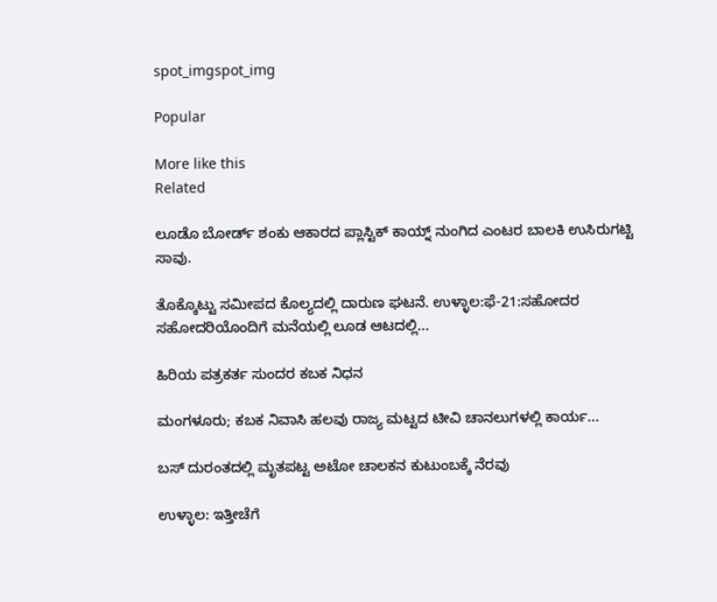spot_imgspot_img

Popular

More like this
Related

ಲೂಡೊ ಬೋರ್ಡ್ ಶಂಕು ಆಕಾರದ ಪ್ಲಾಸ್ಟಿಕ್ ಕಾಯ್ನ್ ನುಂಗಿದ ಎಂಟರ ಬಾಲಕಿ ಉಸಿರುಗಟ್ಟಿ ಸಾವು.

ತೊಕ್ಕೊಟ್ಟು ಸಮೀಪದ ಕೊಲ್ಯದಲ್ಲಿ ದಾರುಣ ಘಟನೆ. ಉಳ್ಳಾಲ:ಫೆ-21:ಸಹೋದರ ಸಹೋದರಿಯೊಂದಿಗೆ ಮನೆಯಲ್ಲಿ ಲೂಡ ಆಟದಲ್ಲಿ...

ಹಿರಿಯ ಪತ್ರಕರ್ತ ಸುಂದರ ಕಬಕ ನಿಧನ

ಮಂಗಳೂರು; ಕಬಕ ನಿವಾಸಿ ಹಲವು ರಾಜ್ಯ ಮಟ್ಟದ ಟೀವಿ ಚಾನಲುಗಳಲ್ಲಿ ಕಾರ್ಯ...

ಬಸ್ ದುರಂತದಲ್ಲಿ ಮೃತಪಟ್ಟ ಅಟೋ ಚಾಲಕನ ಕುಟುಂಬಕ್ಕೆ ನೆರವು

ಉಳ್ಳಾಲ: ಇತ್ತೀಚೆಗೆ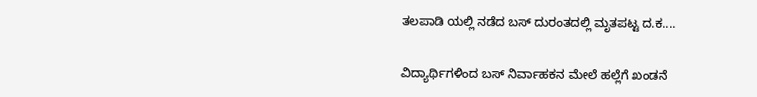ತಲಪಾಡಿ ಯಲ್ಲಿ ನಡೆದ ಬಸ್ ದುರಂತದಲ್ಲಿ ಮೃತಪಟ್ಟ ದ.ಕ....

ವಿದ್ಯಾರ್ಥಿಗಳಿಂದ ಬಸ್ ನಿರ್ವಾಹಕನ ಮೇಲೆ ಹಲ್ಲೆಗೆ ಖಂಡನೆ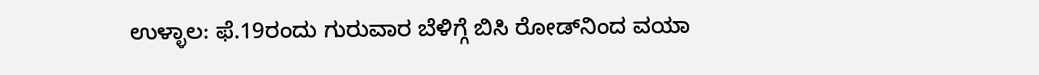ಉಳ್ಳಾಲ: ಫೆ.19ರಂದು ಗುರುವಾರ ಬೆಳಿಗ್ಗೆ ಬಿಸಿ ರೋಡ್‌ನಿಂದ ವಯಾ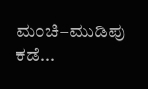ಮಂಚಿ–ಮುಡಿಪು ಕಡೆ...